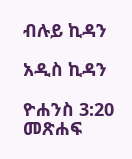ብሉይ ኪዳን

አዲስ ኪዳን

ዮሐንስ 3:20 መጽሐፍ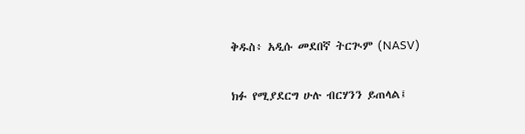ቅዱስ፥ አዲሱ መደበኛ ትርጒም (NASV)

ክፉ የሚያደርግ ሁሉ ብርሃንን ይጠላል፤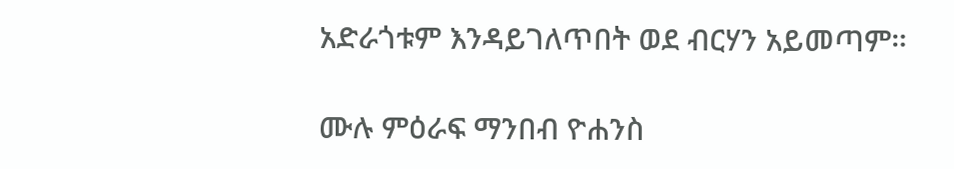አድራጎቱም እንዳይገለጥበት ወደ ብርሃን አይመጣም።

ሙሉ ምዕራፍ ማንበብ ዮሐንስ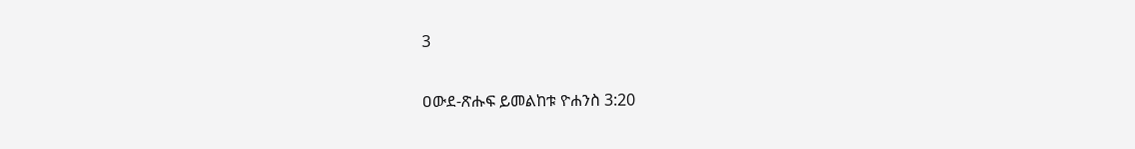3

ዐውደ-ጽሑፍ ይመልከቱ ዮሐንስ 3:20